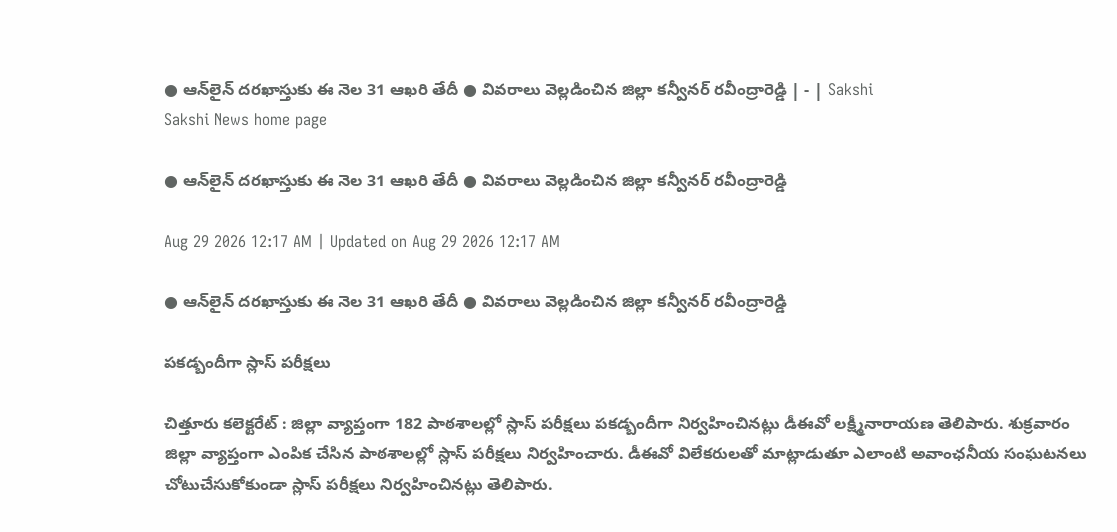● ఆన్‌లైన్‌ దరఖాస్తుకు ఈ నెల 31 ఆఖరి తేదీ ● వివరాలు వెల్లడించిన జిల్లా కన్వీనర్‌ రవీంద్రారెడ్డి | - | Sakshi
Sakshi News home page

● ఆన్‌లైన్‌ దరఖాస్తుకు ఈ నెల 31 ఆఖరి తేదీ ● వివరాలు వెల్లడించిన జిల్లా కన్వీనర్‌ రవీంద్రారెడ్డి

Aug 29 2026 12:17 AM | Updated on Aug 29 2026 12:17 AM

● ఆన్‌లైన్‌ దరఖాస్తుకు ఈ నెల 31 ఆఖరి తేదీ ● వివరాలు వెల్లడించిన జిల్లా కన్వీనర్‌ రవీంద్రారెడ్డి

పకడ్బందీగా స్లాస్‌ పరీక్షలు

చిత్తూరు కలెక్టరేట్‌ : జిల్లా వ్యాప్తంగా 182 పాఠశాలల్లో స్లాస్‌ పరీక్షలు పకడ్బందీగా నిర్వహించినట్లు డీఈవో లక్ష్మీనారాయణ తెలిపారు. శుక్రవారం జిల్లా వ్యాప్తంగా ఎంపిక చేసిన పాఠశాలల్లో స్లాస్‌ పరీక్షలు నిర్వహించారు. డీఈవో విలేకరులతో మాట్లాడుతూ ఎలాంటి అవాంఛనీయ సంఘటనలు చోటుచేసుకోకుండా స్లాస్‌ పరీక్షలు నిర్వహించినట్లు తెలిపారు.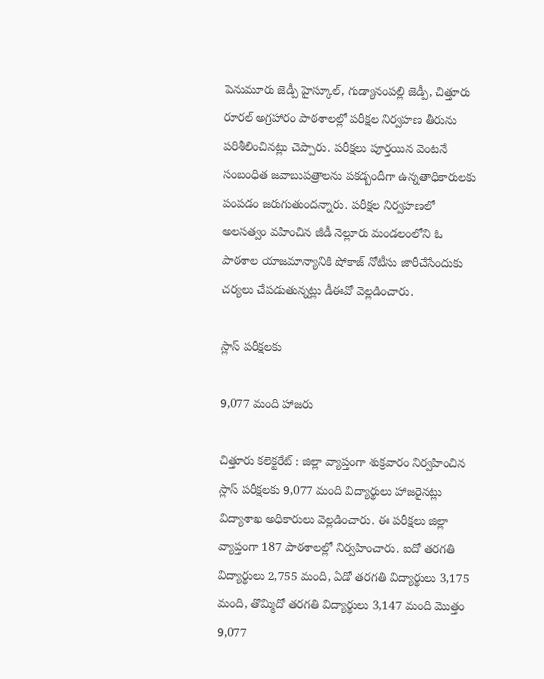పెనుమూరు జెడ్పీ హైస్కూల్‌, గుడ్యానంపల్లి జెడ్పీ, చిత్తూరు రూరల్‌ అగ్రహారం పాఠశాలల్లో పరీక్షల నిర్వహణ తీరును పరిశీలించినట్లు చెప్పారు. పరీక్షలు పూర్తయిన వెంటనే సంబంధిత జవాబుపత్రాలను పకడ్బందీగా ఉన్నతాధికారులకు పంపడం జరుగుతుందన్నారు. పరీక్షల నిర్వహణలో అలసత్వం వహించిన జీడీ నెల్లూరు మండలంలోని ఓ పాఠశాల యాజమాన్యానికి షోకాజ్‌ నోటీసు జారీచేసేందుకు చర్యలు చేపడుతున్నట్లు డీఈవో వెల్లడించారు.

స్లాస్‌ పరీక్షలకు

9,077 మంది హాజరు

చిత్తూరు కలెక్టరేట్‌ : జిల్లా వ్యాప్తంగా శుక్రవారం నిర్వహించిన స్లాస్‌ పరీక్షలకు 9,077 మంది విద్యార్థులు హాజరైనట్లు విద్యాశాఖ అధికారులు వెల్లడించారు. ఈ పరీక్షలు జిల్లా వ్యాప్తంగా 187 పాఠశాలల్లో నిర్వహించారు. ఐదో తరగతి విద్యార్థులు 2,755 మంది, ఏడో తరగతి విద్యార్థులు 3,175 మంది, తొమ్మిదో తరగతి విద్యార్థులు 3,147 మంది మొత్తం 9,077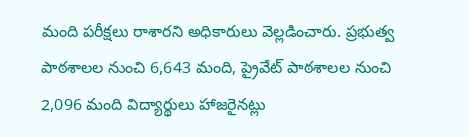మంది పరీక్షలు రాశారని అధికారులు వెల్లడించారు. ప్రభుత్వ పాఠశాలల నుంచి 6,643 మంది, ప్రైవేట్‌ పాఠశాలల నుంచి 2,096 మంది విద్యార్థులు హాజరైనట్లు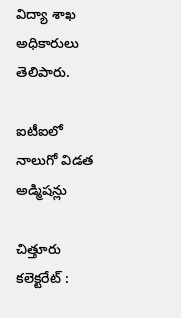విద్యా శాఖ అధికారులు తెలిపారు.

ఐటీఐలో నాలుగో విడత అడ్మిషన్లు

చిత్తూరు కలెక్టరేట్‌ :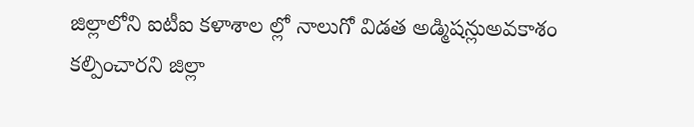జిల్లాలోని ఐటీఐ కళాశాల ల్లో నాలుగో విడత అడ్మిషన్లుఅవకాశం కల్పించారని జిల్లా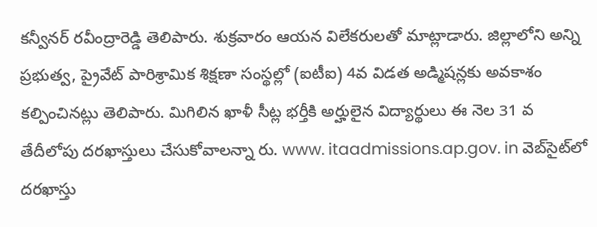కన్వీనర్‌ రవీంద్రారెడ్డి తెలిపారు. శుక్రవారం ఆయన విలేకరులతో మాట్లాడారు. జిల్లాలోని అన్ని ప్రభుత్వ, ప్రైవేట్‌ పారిశ్రామిక శిక్షణా సంస్థల్లో (ఐటీఐ) 4వ విడత అడ్మిషన్లకు అవకాశం కల్పించినట్లు తెలిపారు. మిగిలిన ఖాళీ సీట్ల భర్తీకి అర్హులైన విద్యార్థులు ఈ నెల 31 వ తేదీలోపు దరఖాస్తులు చేసుకోవాలన్నా రు. www. itaadmissions.ap.gov. in వెబ్‌సైట్‌లో దరఖాస్తు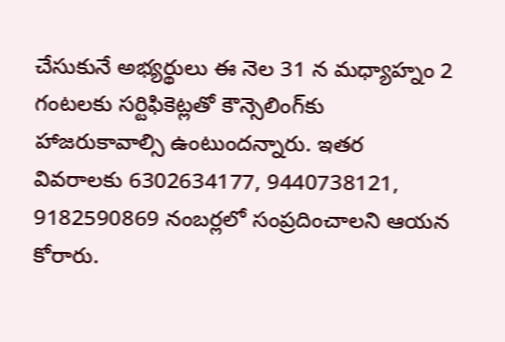చేసుకునే అభ్యర్థులు ఈ నెల 31 న మధ్యాహ్నం 2 గంటలకు సర్టిఫికెట్లతో కౌన్సెలింగ్‌కు హాజరుకావాల్సి ఉంటుందన్నారు. ఇతర వివరాలకు 6302634177, 9440738121, 9182590869 నంబర్లలో సంప్రదించాలని ఆయన కోరారు.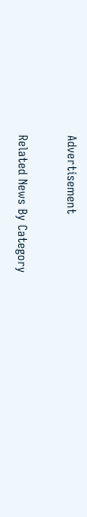Advertisement

Related News By Category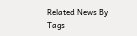Related News By Tags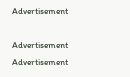Advertisement

Advertisement
Advertisement